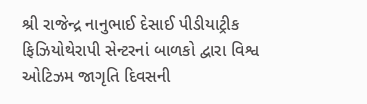શ્રી રાજેન્દ્ર નાનુભાઈ દેસાઈ પીડીયાટ્રીક ફિઝિયોથેરાપી સેન્ટરનાં બાળકો દ્વારા વિશ્વ ઓટિઝમ જાગૃતિ દિવસની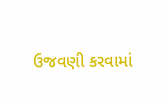ઉજવણી કરવામાં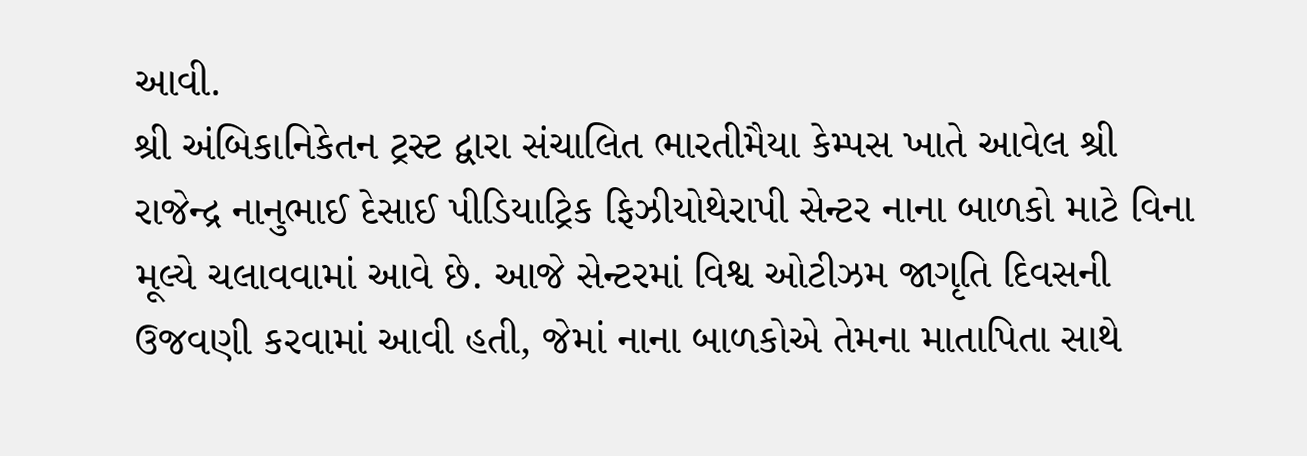આવી.
શ્રી અંબિકાનિકેતન ટ્રસ્ટ દ્વારા સંચાલિત ભારતીમૈયા કેમ્પસ ખાતે આવેલ શ્રી રાજેન્દ્ર નાનુભાઈ દેસાઈ પીડિયાટ્રિક ફિઝીયોથેરાપી સેન્ટર નાના બાળકો માટે વિના મૂલ્યે ચલાવવામાં આવે છે. આજે સેન્ટરમાં વિશ્વ ઓટીઝમ જાગૃતિ દિવસની ઉજવણી કરવામાં આવી હતી, જેમાં નાના બાળકોએ તેમના માતાપિતા સાથે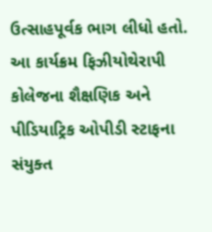ઉત્સાહપૂર્વક ભાગ લીધો હતો. આ કાર્યક્રમ ફિઝીયોથેરાપી કોલેજના શૈક્ષણિક અને પીડિયાટ્રિક ઓપીડી સ્ટાફના સંયુક્ત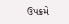ઉપક્રમે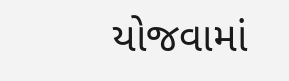યોજવામાં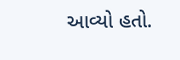આવ્યો હતો.